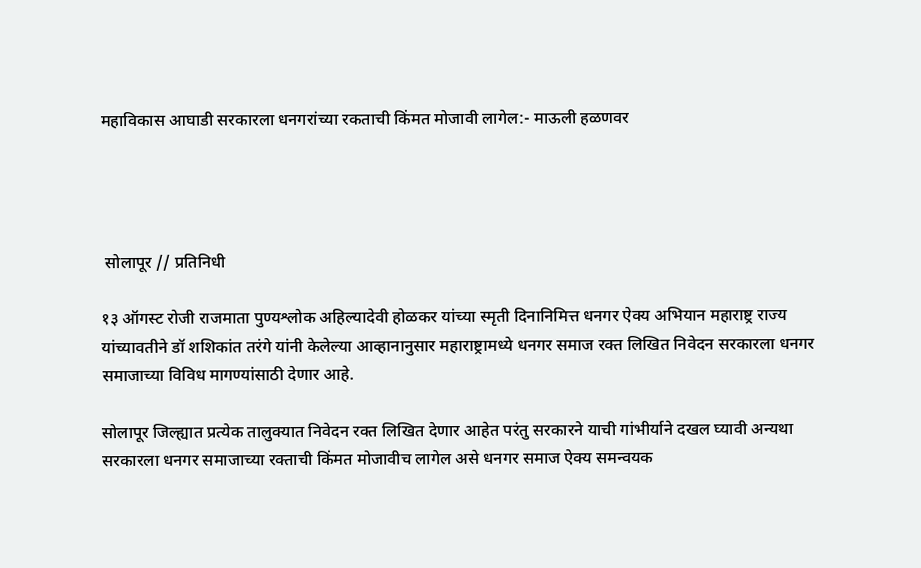महाविकास आघाडी सरकारला धनगरांच्या रकताची किंमत मोजावी लागेल:- माऊली हळणवर




 सोलापूर // प्रतिनिधी

१३ ऑगस्ट रोजी राजमाता पुण्यश्लोक अहिल्यादेवी होळकर यांच्या स्मृती दिनानिमित्त धनगर ऐक्य अभियान महाराष्ट्र राज्य यांच्यावतीने डॉ शशिकांत तरंगे यांनी केलेल्या आव्हानानुसार महाराष्ट्रामध्ये धनगर समाज रक्त लिखित निवेदन सरकारला धनगर समाजाच्या विविध मागण्यांसाठी देणार आहे.

सोलापूर जिल्ह्यात प्रत्येक तालुक्यात निवेदन रक्त लिखित देणार आहेत परंतु सरकारने याची गांभीर्याने दखल घ्यावी अन्यथा सरकारला धनगर समाजाच्या रक्ताची किंमत मोजावीच लागेल असे धनगर समाज ऐक्य समन्वयक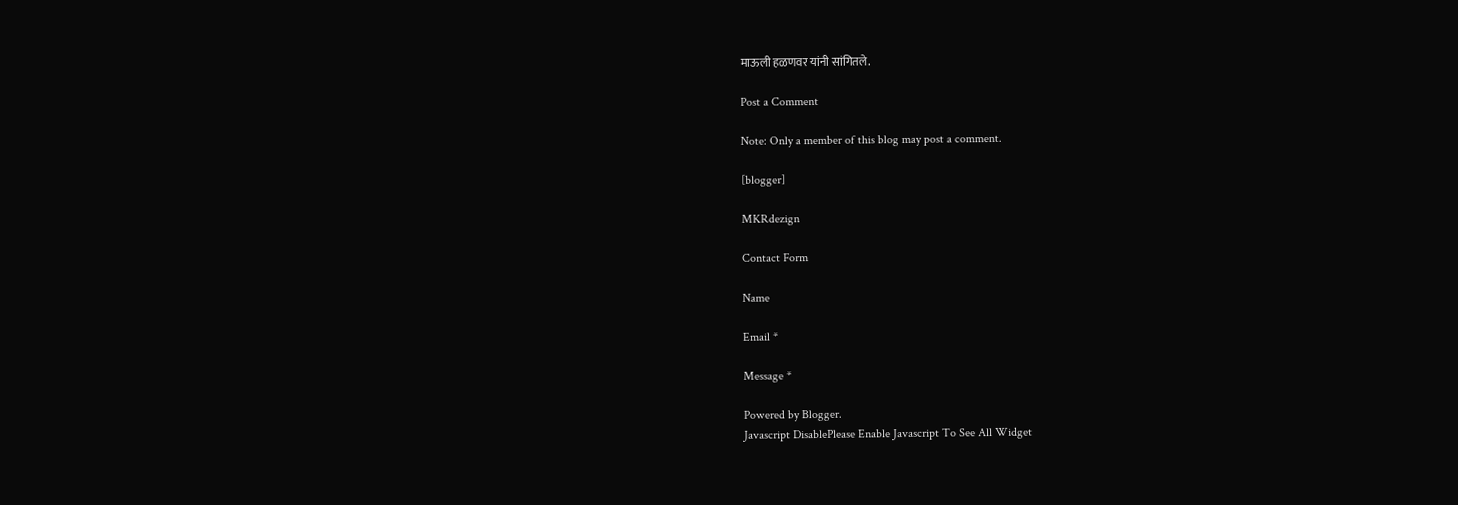माऊली हळणवर यांनी सांगितले.

Post a Comment

Note: Only a member of this blog may post a comment.

[blogger]

MKRdezign

Contact Form

Name

Email *

Message *

Powered by Blogger.
Javascript DisablePlease Enable Javascript To See All Widget